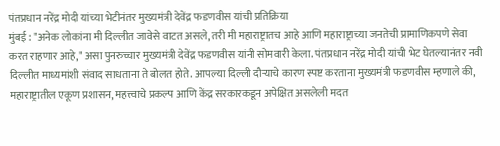पंतप्रधान नरेंद्र मोदी यांच्या भेटीनंतर मुख्यमंत्री देवेंद्र फडणवीस यांची प्रतिक्रिया
मुंबई : "अनेक लोकांना मी दिल्लीत जावेसे वाटत असले, तरी मी महाराष्ट्रातच आहे आणि महाराष्ट्राच्या जनतेची प्रामाणिकपणे सेवा करत राहणार आहे," असा पुनरुच्चार मुख्यमंत्री देवेंद्र फडणवीस यांनी सोमवारी केला. पंतप्रधान नरेंद्र मोदी यांची भेट घेतल्यानंतर नवी दिल्लीत माध्यमांशी संवाद साधताना ते बोलत होते. आपल्या दिल्ली दौऱ्याचे कारण स्पष्ट करताना मुख्यमंत्री फडणवीस म्हणाले की, महाराष्ट्रातील एकूण प्रशासन, महत्त्वाचे प्रकल्प आणि केंद्र सरकारकडून अपेक्षित असलेली मदत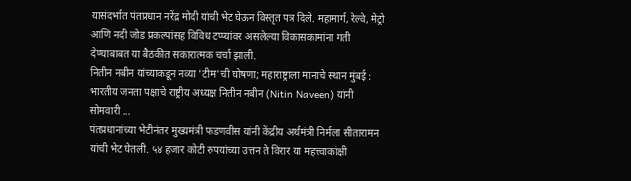यासंदर्भात पंतप्रधान नरेंद्र मोदी यांची भेट घेऊन विस्तृत पत्र दिले. महामार्ग, रेल्वे, मेट्रो आणि नदी जोड प्रकल्पांसह विविध टप्प्यांवर असलेल्या विकासकामांना गती देण्याबाबत या बैठकीत सकारात्मक चर्चा झाली.
नितीन नबीन यांच्याकडून नव्या 'टीम'ची घोषणा; महाराष्ट्राला मानाचे स्थान मुंबई : भारतीय जनता पक्षाचे राष्ट्रीय अध्यक्ष नितीन नबीन (Nitin Naveen) यांनी सोमवारी ...
पंतप्रधानांच्या भेटीनंतर मुख्यमंत्री फडणवीस यांनी केंद्रीय अर्थमंत्री निर्मला सीतारामन यांची भेट घेतली. ५४ हजार कोटी रुपयांच्या उत्तन ते विरार या महत्त्वाकांक्षी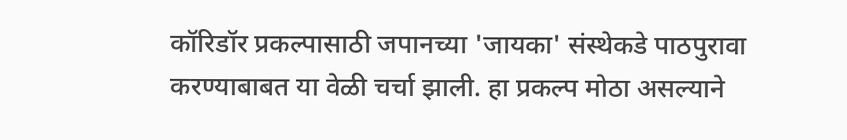कॉरिडॉर प्रकल्पासाठी जपानच्या 'जायका' संस्थेकडे पाठपुरावा करण्याबाबत या वेळी चर्चा झाली. हा प्रकल्प मोठा असल्याने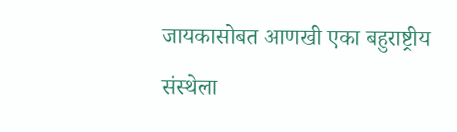जायकासोबत आणखी एका बहुराष्ट्रीय संस्थेला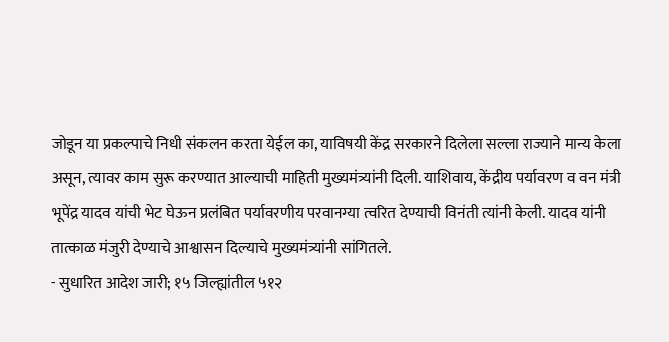जोडून या प्रकल्पाचे निधी संकलन करता येईल का, याविषयी केंद्र सरकारने दिलेला सल्ला राज्याने मान्य केला असून, त्यावर काम सुरू करण्यात आल्याची माहिती मुख्यमंत्र्यांनी दिली. याशिवाय, केंद्रीय पर्यावरण व वन मंत्री भूपेंद्र यादव यांची भेट घेऊन प्रलंबित पर्यावरणीय परवानग्या त्वरित देण्याची विनंती त्यांनी केली. यादव यांनी तात्काळ मंजुरी देण्याचे आश्वासन दिल्याचे मुख्यमंत्र्यांनी सांगितले.
- सुधारित आदेश जारी; १५ जिल्ह्यांतील ५१२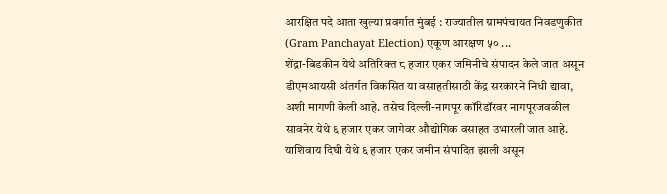आरक्षित पदे आता खुल्या प्रवर्गात मुंबई : राज्यातील ग्रामपंचायत निवडणुकीत (Gram Panchayat Election) एकूण आरक्षण ५० ...
शेंद्रा-बिडकीन येथे अतिरिक्त ८ हजार एकर जमिनीचे संपादन केले जात असून डीएमआयसी अंतर्गत विकसित या वसाहतीसाठी केंद्र सरकारने निधी द्यावा, अशी मागणी केली आहे. तसेच दिल्ली-नागपूर कॉरिडॉरवर नागपूरजवळील सावनेर येथे ६ हजार एकर जागेवर औद्योगिक वसाहत उभारली जात आहे. याशिवाय दिघी येथे ६ हजार एकर जमीन संपादित झाली असून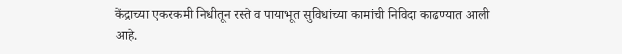केंद्राच्या एकरकमी निधीतून रस्ते व पायाभूत सुविधांच्या कामांची निविदा काढण्यात आली आहे.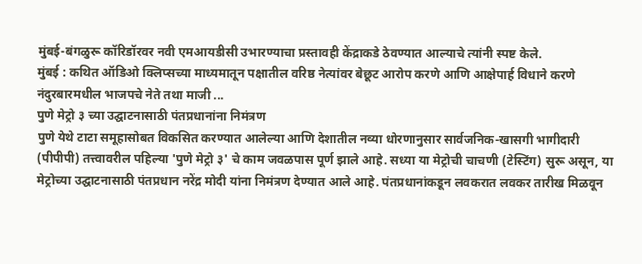मुंबई-बंगळुरू कॉरिडॉरवर नवी एमआयडीसी उभारण्याचा प्रस्तावही केंद्राकडे ठेवण्यात आल्याचे त्यांनी स्पष्ट केले.
मुंबई : कथित ऑडिओ क्लिप्सच्या माध्यमातून पक्षातील वरिष्ठ नेत्यांवर बेछूट आरोप करणे आणि आक्षेपार्ह विधाने करणे नंदुरबारमधील भाजपचे नेते तथा माजी ...
पुणे मेट्रो ३ च्या उद्घाटनासाठी पंतप्रधानांना निमंत्रण
पुणे येथे टाटा समूहासोबत विकसित करण्यात आलेल्या आणि देशातील नव्या धोरणानुसार सार्वजनिक-खासगी भागीदारी (पीपीपी) तत्त्वावरील पहिल्या 'पुणे मेट्रो ३' चे काम जवळपास पूर्ण झाले आहे. सध्या या मेट्रोची चाचणी (टेस्टिंग) सुरू असून, या मेट्रोच्या उद्घाटनासाठी पंतप्रधान नरेंद्र मोदी यांना निमंत्रण देण्यात आले आहे. पंतप्रधानांकडून लवकरात लवकर तारीख मिळवून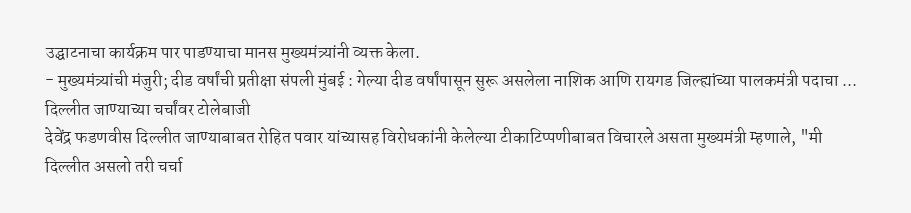उद्घाटनाचा कार्यक्रम पार पाडण्याचा मानस मुख्यमंत्र्यांनी व्यक्त केला.
- मुख्यमंत्र्यांची मंजुरी; दीड वर्षांची प्रतीक्षा संपली मुंबई : गेल्या दीड वर्षांपासून सुरू असलेला नाशिक आणि रायगड जिल्ह्यांच्या पालकमंत्री पदाचा ...
दिल्लीत जाण्याच्या चर्चांवर टोलेबाजी
देवेंद्र फडणवीस दिल्लीत जाण्याबाबत रोहित पवार यांच्यासह विरोधकांनी केलेल्या टीकाटिप्पणीबाबत विचारले असता मुख्यमंत्री म्हणाले, "मी दिल्लीत असलो तरी चर्चा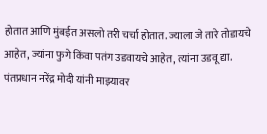होतात आणि मुंबईत असलो तरी चर्चा होतात. ज्याला जे तारे तोडायचे आहेत, ज्यांना फुगे किंवा पतंग उडवायचे आहेत, त्यांना उडवू द्या. पंतप्रधान नरेंद्र मोदी यांनी माझ्यावर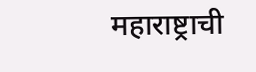महाराष्ट्राची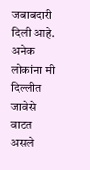जबाबदारी दिली आहे. अनेक लोकांना मी दिल्लीत जावेसे वाटत असले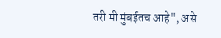तरी मी मुंबईतच आहे", असे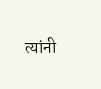त्यांनी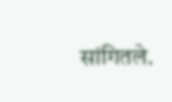सांगितले.